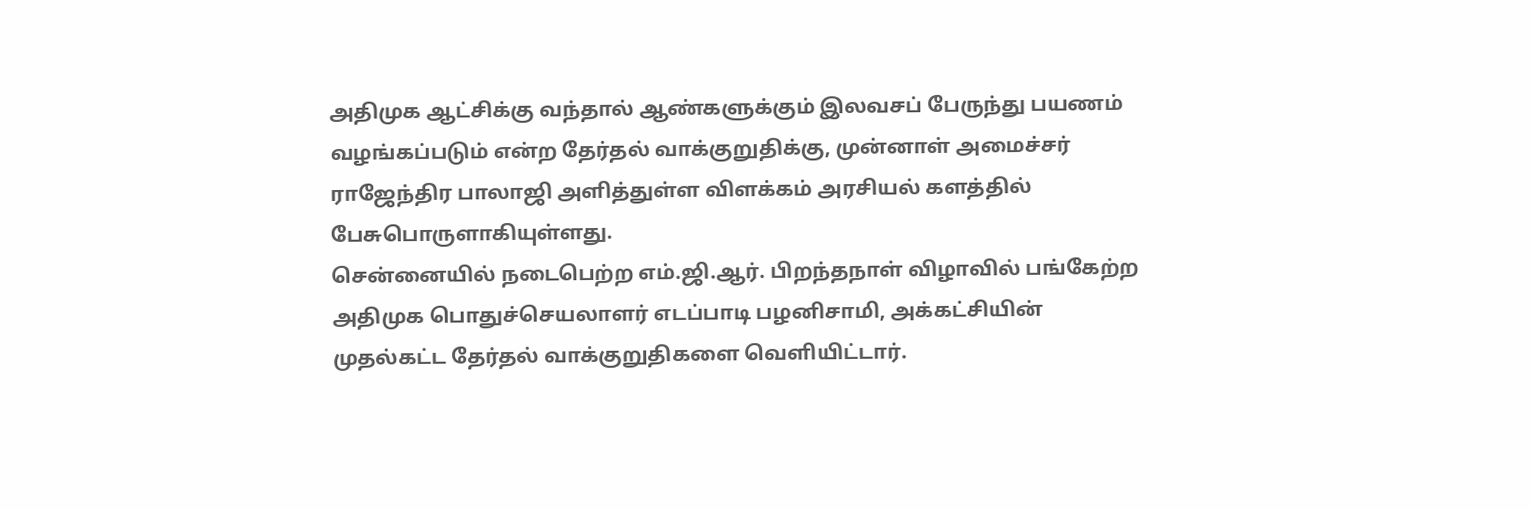அதிமுக ஆட்சிக்கு வந்தால் ஆண்களுக்கும் இலவசப் பேருந்து பயணம் வழங்கப்படும் என்ற தேர்தல் வாக்குறுதிக்கு, முன்னாள் அமைச்சர் ராஜேந்திர பாலாஜி அளித்துள்ள விளக்கம் அரசியல் களத்தில் பேசுபொருளாகியுள்ளது.
சென்னையில் நடைபெற்ற எம்.ஜி.ஆர். பிறந்தநாள் விழாவில் பங்கேற்ற அதிமுக பொதுச்செயலாளர் எடப்பாடி பழனிசாமி, அக்கட்சியின் முதல்கட்ட தேர்தல் வாக்குறுதிகளை வெளியிட்டார்.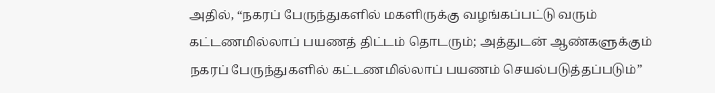அதில், “நகரப் பேருந்துகளில் மகளிருக்கு வழங்கப்பட்டு வரும் கட்டணமில்லாப் பயணத் திட்டம் தொடரும்; அத்துடன் ஆண்களுக்கும் நகரப் பேருந்துகளில் கட்டணமில்லாப் பயணம் செயல்படுத்தப்படும்”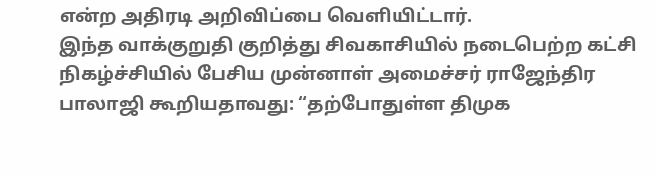என்ற அதிரடி அறிவிப்பை வெளியிட்டார்.
இந்த வாக்குறுதி குறித்து சிவகாசியில் நடைபெற்ற கட்சி நிகழ்ச்சியில் பேசிய முன்னாள் அமைச்சர் ராஜேந்திர பாலாஜி கூறியதாவது: “தற்போதுள்ள திமுக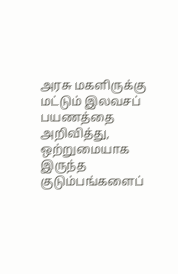அரசு மகளிருக்கு மட்டும் இலவசப் பயணத்தை அறிவித்து, ஒற்றுமையாக இருந்த குடும்பங்களைப்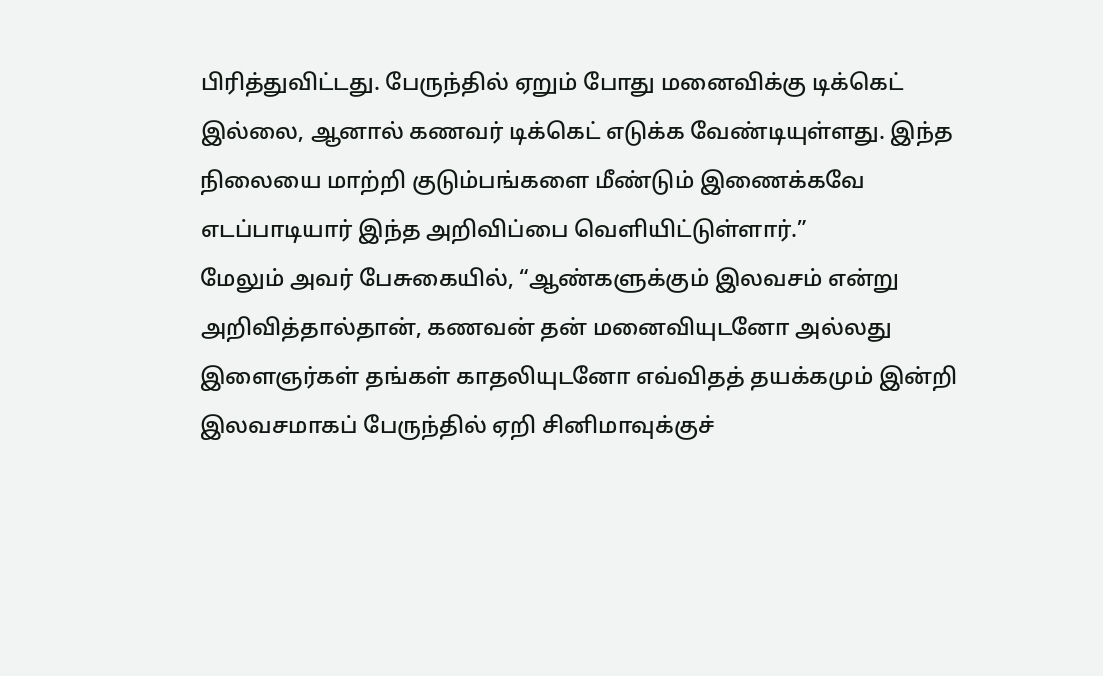பிரித்துவிட்டது. பேருந்தில் ஏறும் போது மனைவிக்கு டிக்கெட் இல்லை, ஆனால் கணவர் டிக்கெட் எடுக்க வேண்டியுள்ளது. இந்த நிலையை மாற்றி குடும்பங்களை மீண்டும் இணைக்கவே எடப்பாடியார் இந்த அறிவிப்பை வெளியிட்டுள்ளார்.”
மேலும் அவர் பேசுகையில், “ஆண்களுக்கும் இலவசம் என்று அறிவித்தால்தான், கணவன் தன் மனைவியுடனோ அல்லது இளைஞர்கள் தங்கள் காதலியுடனோ எவ்விதத் தயக்கமும் இன்றி இலவசமாகப் பேருந்தில் ஏறி சினிமாவுக்குச்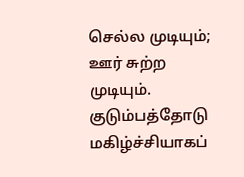செல்ல முடியும்; ஊர் சுற்ற முடியும். குடும்பத்தோடு மகிழ்ச்சியாகப்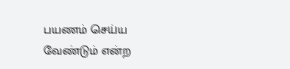பயணம் செய்ய வேண்டும் என்ற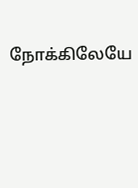நோக்கிலேயே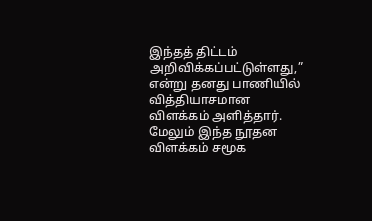இந்தத் திட்டம் அறிவிக்கப்பட்டுள்ளது,” என்று தனது பாணியில் வித்தியாசமான விளக்கம் அளித்தார்.
மேலும் இந்த நூதன விளக்கம் சமூக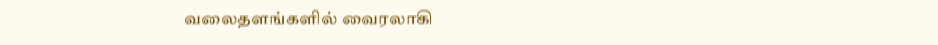வலைதளங்களில் வைரலாகி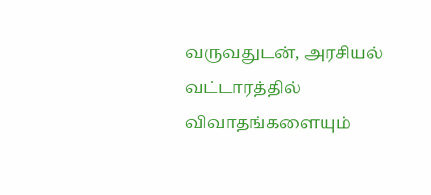வருவதுடன், அரசியல் வட்டாரத்தில் விவாதங்களையும்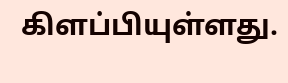கிளப்பியுள்ளது.